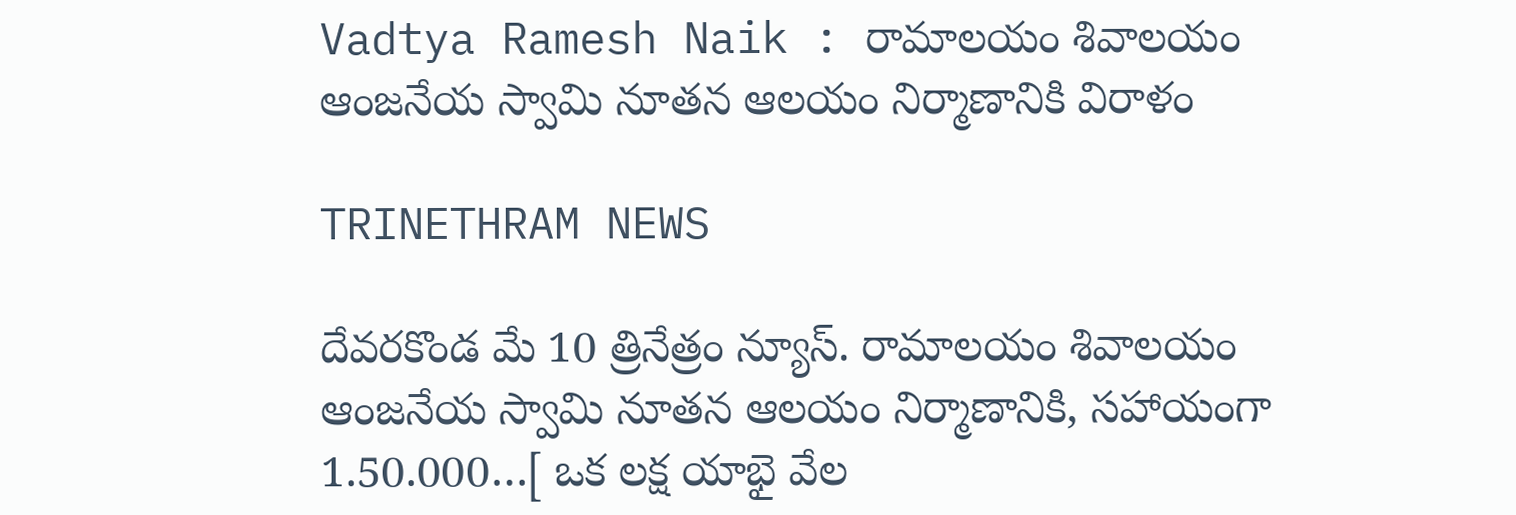Vadtya Ramesh Naik : రామాలయం శివాలయం ఆంజనేయ స్వామి నూతన ఆలయం నిర్మాణానికి విరాళం

TRINETHRAM NEWS

దేవరకొండ మే 10 త్రినేత్రం న్యూస్. రామాలయం శివాలయం ఆంజనేయ స్వామి నూతన ఆలయం నిర్మాణానికి, సహాయంగా 1.50.000…[ ఒక లక్ష యాభై వేల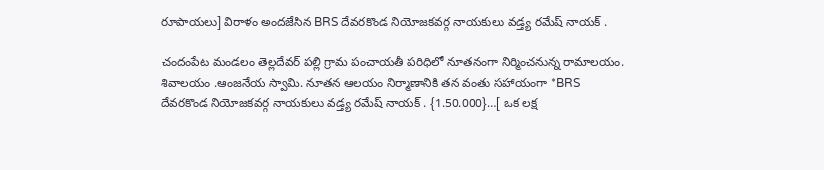రూపాయలు] విరాళం అందజేసిన BRS దేవరకొండ నియోజకవర్గ నాయకులు వడ్త్య రమేష్ నాయక్ .

చందంపేట మండలం తెల్లదేవర్ పల్లి గ్రామ పంచాయతీ పరిధిలో నూతనంగా నిర్మించనున్న రామాలయం. శివాలయం .ఆంజనేయ స్వామి. నూతన ఆలయం నిర్మాణానికి తన వంతు సహాయంగా *BRS దేవరకొండ నియోజకవర్గ నాయకులు వడ్త్య రమేష్ నాయక్ . {1.50.000}…[ ఒక లక్ష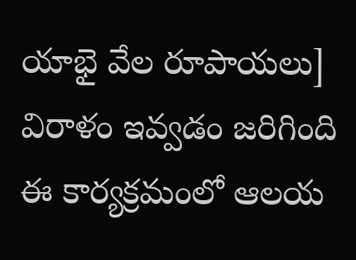యాభై వేల రూపాయలు] విరాళం ఇవ్వడం జరిగింది
ఈ కార్యక్రమంలో ఆలయ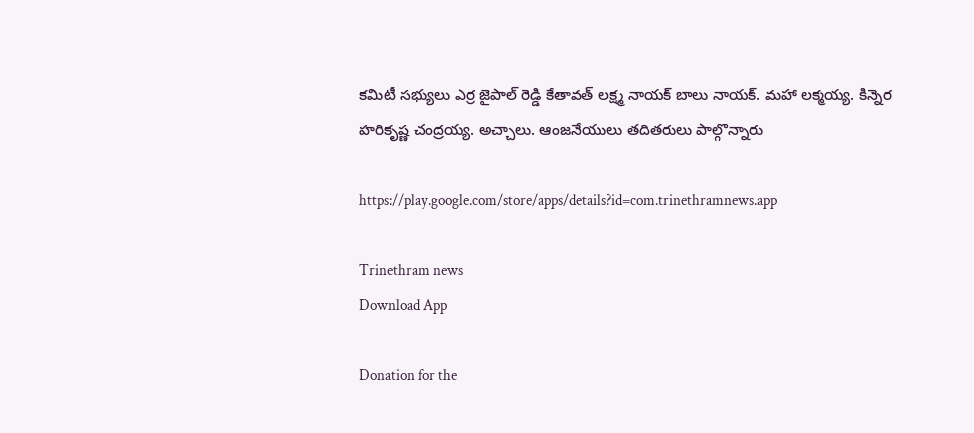కమిటీ సభ్యులు ఎర్ర జైపాల్ రెడ్డి కేతావత్ లక్ష్మ నాయక్ బాలు నాయక్. మహా లక్మయ్య. కిన్నెర హరికృష్ణ చంద్రయ్య. అచ్చాలు. ఆంజనేయులు తదితరులు పాల్గొన్నారు

https://play.google.com/store/apps/details?id=com.trinethramnews.app

Trinethram news
Download App

Donation for the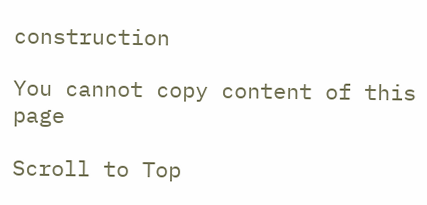construction

You cannot copy content of this page

Scroll to Top